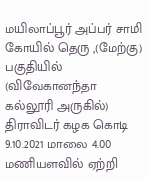மயிலாப்பூர் அப்பர் சாமி கோயில் தெரு ,(மேற்கு) பகுதியில் (விவேகானந்தா கல்லூரி அருகில்) திராவிடர் கழக கொடி 9.10.2021 மாலை 4.00 மணியளவில் ஏற்றி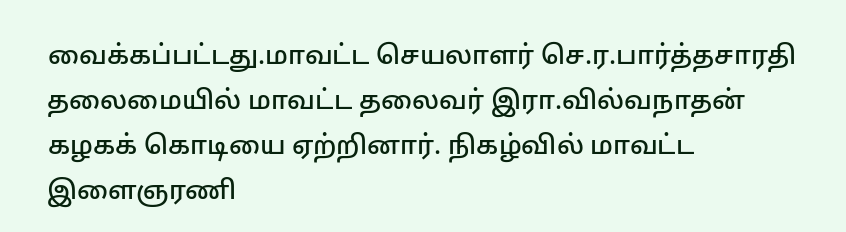வைக்கப்பட்டது.மாவட்ட செயலாளர் செ.ர.பார்த்தசாரதி தலைமையில் மாவட்ட தலைவர் இரா.வில்வநாதன் கழகக் கொடியை ஏற்றினார். நிகழ்வில் மாவட்ட இளைஞரணி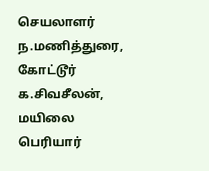செயலாளர் ந.மணித்துரை, கோட்டூர் க.சிவசீலன், மயிலை பெரியார்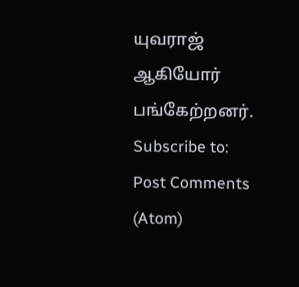யுவராஜ் ஆகியோர் பங்கேற்றனர்.
Subscribe to:
Post Comments (Atom)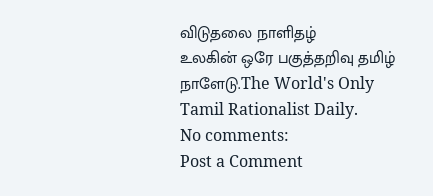விடுதலை நாளிதழ்
உலகின் ஒரே பகுத்தறிவு தமிழ் நாளேடு.The World's Only Tamil Rationalist Daily.
No comments:
Post a Comment